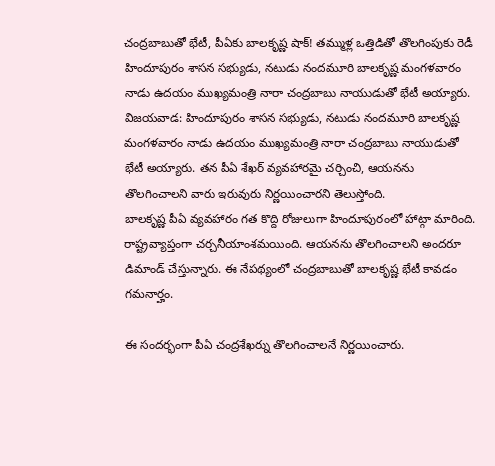చంద్రబాబుతో భేటీ, పీఏకు బాలకృష్ణ షాక్! తమ్ముళ్ల ఒత్తిడితో తొలగింపుకు రెడీ
హిందూపురం శాసన సభ్యుడు, నటుడు నందమూరి బాలకృష్ణ మంగళవారం నాడు ఉదయం ముఖ్యమంత్రి నారా చంద్రబాబు నాయుడుతో భేటీ అయ్యారు.
విజయవాడ: హిందూపురం శాసన సభ్యుడు, నటుడు నందమూరి బాలకృష్ణ మంగళవారం నాడు ఉదయం ముఖ్యమంత్రి నారా చంద్రబాబు నాయుడుతో భేటీ అయ్యారు. తన పీఏ శేఖర్ వ్యవహారమై చర్చించి, ఆయనను తొలగించాలని వారు ఇరువురు నిర్ణయించారని తెలుస్తోంది.
బాలకృష్ణ పీఏ వ్యవహారం గత కొద్ది రోజులుగా హిందూపురంలో హాట్గా మారింది. రాష్ట్రవ్యాప్తంగా చర్చనీయాంశమయింది. ఆయనను తొలగించాలని అందరూ డిమాండ్ చేస్తున్నారు. ఈ నేపథ్యంలో చంద్రబాబుతో బాలకృష్ణ భేటీ కావడం గమనార్హం.

ఈ సందర్భంగా పీఏ చంద్రశేఖర్ను తొలగించాలనే నిర్ణయించారు.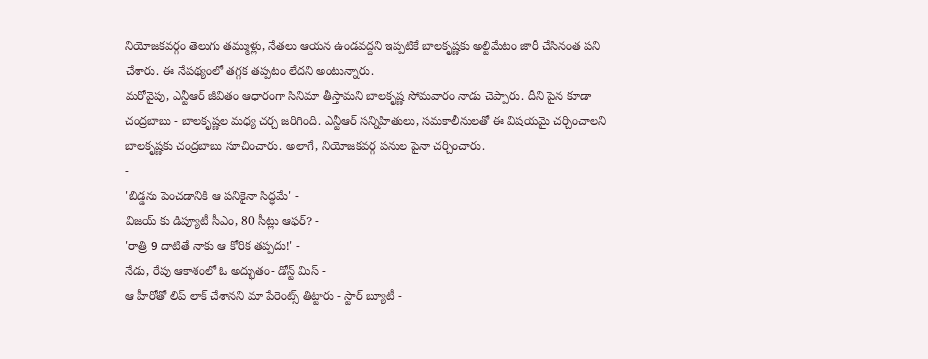నియోజకవర్గం తెలుగు తమ్ముళ్లు, నేతలు ఆయన ఉండవద్దని ఇప్పటికే బాలకృష్ణకు అల్టిమేటం జారీ చేసినంత పని చేశారు. ఈ నేపథ్యంలో తగ్గక తప్పటం లేదని అంటున్నారు.
మరోవైపు, ఎన్టీఆర్ జీవితం ఆధారంగా సినిమా తీస్తామని బాలకృష్ణ సోమవారం నాడు చెప్పారు. దీని పైన కూడా చంద్రబాబు - బాలకృష్ణల మధ్య చర్చ జరిగింది. ఎన్టీఆర్ సన్నిహితులు, సమకాలీనులతో ఈ విషయమై చర్చించాలని బాలకృష్ణకు చంద్రబాబు సూచించారు. అలాగే, నియోజకవర్గ పనుల పైనా చర్చించారు.
-
'బిడ్డను పెంచడానికి ఆ పనికైనా సిద్ధమే' -
విజయ్ కు డిప్యూటీ సీఎం, 80 సీట్లు ఆఫర్? -
'రాత్రి 9 దాటితే నాకు ఆ కోరిక తప్పదు!' -
నేడు, రేపు ఆకాశంలో ఓ అద్భుతం- డోన్ట్ మిస్ -
ఆ హీరోతో లిప్ లాక్ చేశానని మా పేరెంట్స్ తిట్టారు - స్టార్ బ్యూటీ -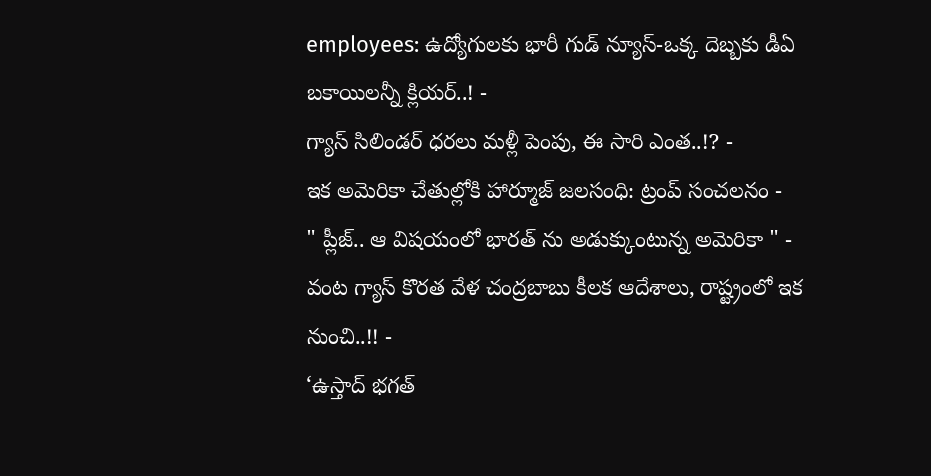employees: ఉద్యోగులకు భారీ గుడ్ న్యూస్-ఒక్క దెబ్బకు డీఏ బకాయిలన్నీ క్లియర్..! -
గ్యాస్ సిలిండర్ ధరలు మళ్లీ పెంపు, ఈ సారి ఎంత..!? -
ఇక అమెరికా చేతుల్లోకి హార్మూజ్ జలసంధి: ట్రంప్ సంచలనం -
" ప్లీజ్.. ఆ విషయంలో భారత్ ను అడుక్కుంటున్న అమెరికా " -
వంట గ్యాస్ కొరత వేళ చంద్రబాబు కీలక ఆదేశాలు, రాష్ట్రంలో ఇక నుంచి..!! -
‘ఉస్తాద్ భగత్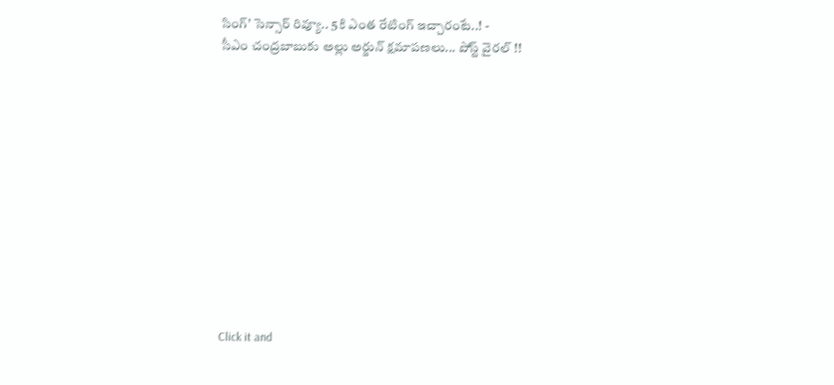సింగ్’ సెన్సార్ రివ్యూ.. 5కి ఎంత రేటింగ్ ఇచ్చారంటే..! -
సీఎం చంద్రబాబుకు అల్లు అర్జున్ క్షమాపణలు... పోస్ట్ వైరల్ !!












Click it and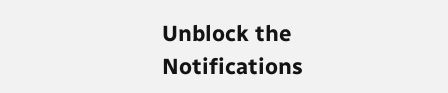Unblock the Notifications